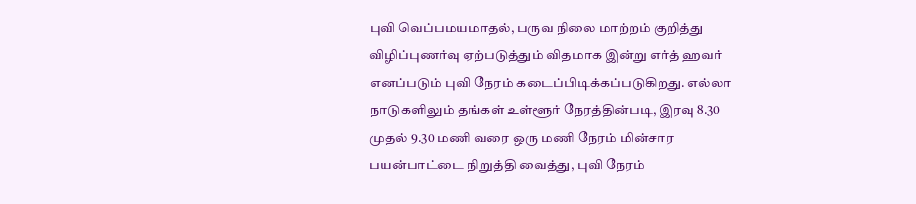புவி வெப்பமயமாதல், பருவ நிலை மாற்றம் குறித்து விழிப்புணர்வு ஏற்படுத்தும் விதமாக இன்று எர்த் ஹவர் எனப்படும் புவி நேரம் கடைப்பிடிக்கப்படுகிறது. எல்லா நாடுகளிலும் தங்கள் உள்ளூர் நேரத்தின்படி, இரவு 8.30 முதல் 9.30 மணி வரை ஒரு மணி நேரம் மின்சார பயன்பாட்டை நிறுத்தி வைத்து, புவி நேரம்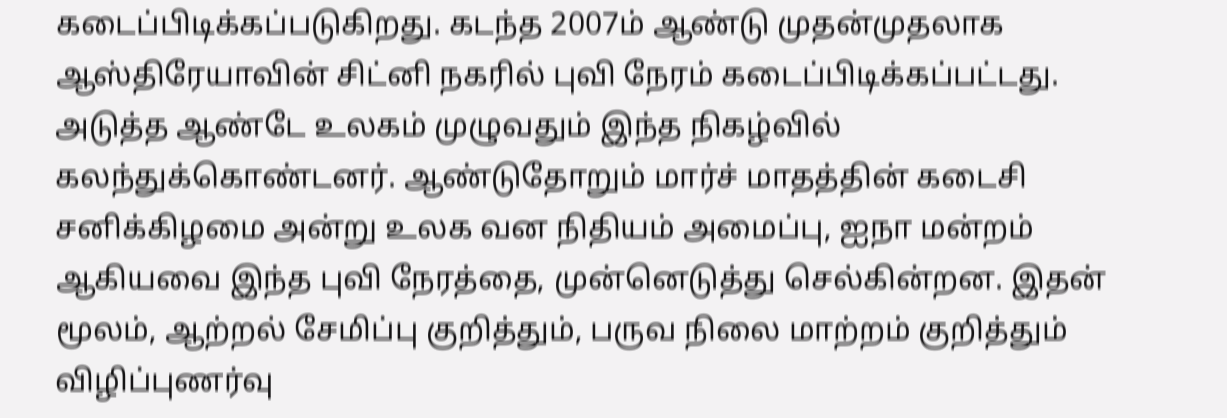கடைப்பிடிக்கப்படுகிறது. கடந்த 2007ம் ஆண்டு முதன்முதலாக ஆஸ்திரேயாவின் சிட்னி நகரில் புவி நேரம் கடைப்பிடிக்கப்பட்டது.
அடுத்த ஆண்டே உலகம் முழுவதும் இந்த நிகழ்வில் கலந்துக்கொண்டனர். ஆண்டுதோறும் மார்ச் மாதத்தின் கடைசி சனிக்கிழமை அன்று உலக வன நிதியம் அமைப்பு, ஐநா மன்றம் ஆகியவை இந்த புவி நேரத்தை, முன்னெடுத்து செல்கின்றன. இதன் மூலம், ஆற்றல் சேமிப்பு குறித்தும், பருவ நிலை மாற்றம் குறித்தும் விழிப்புணர்வு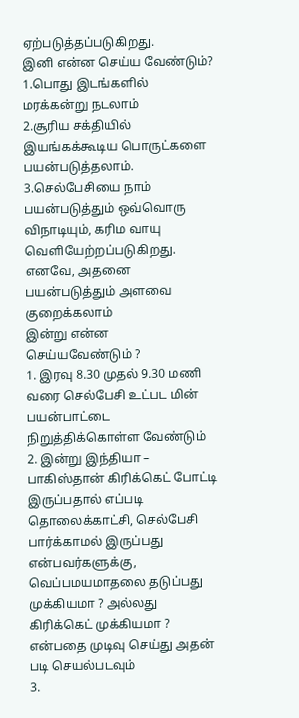ஏற்படுத்தப்படுகிறது.
இனி என்ன செய்ய வேண்டும்?
1.பொது இடங்களில் மரக்கன்று நடலாம்
2.சூரிய சக்தியில் இயங்கக்கூடிய பொருட்களை பயன்படுத்தலாம்.
3.செல்பேசியை நாம் பயன்படுத்தும் ஒவ்வொரு விநாடியும், கரிம வாயு வெளியேற்றப்படுகிறது. எனவே, அதனை பயன்படுத்தும் அளவை குறைக்கலாம்
இன்று என்ன செய்யவேண்டும் ?
1. இரவு 8.30 முதல் 9.30 மணி வரை செல்பேசி உட்பட மின் பயன்பாட்டை நிறுத்திக்கொள்ள வேண்டும்
2. இன்று இந்தியா – பாகிஸ்தான் கிரிக்கெட் போட்டி இருப்பதால் எப்படி தொலைக்காட்சி, செல்பேசி பார்க்காமல் இருப்பது என்பவர்களுக்கு, வெப்பமயமாதலை தடுப்பது முக்கியமா ? அல்லது கிரிக்கெட் முக்கியமா ? என்பதை முடிவு செய்து அதன் படி செயல்படவும்
3.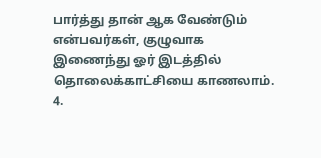பார்த்து தான் ஆக வேண்டும் என்பவர்கள், குழுவாக இணைந்து ஓர் இடத்தில் தொலைக்காட்சியை காணலாம். 4.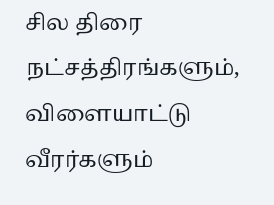சில திரை நட்சத்திரங்களும், விளையாட்டு வீரர்களும்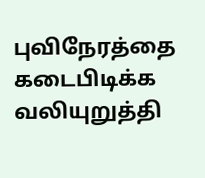புவிநேரத்தை கடைபிடிக்க வலியுறுத்தி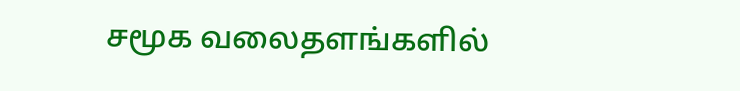சமூக வலைதளங்களில்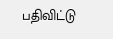பதிவிட்டு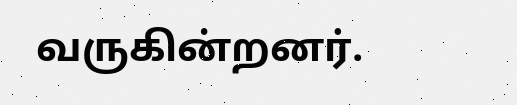வருகின்றனர்.